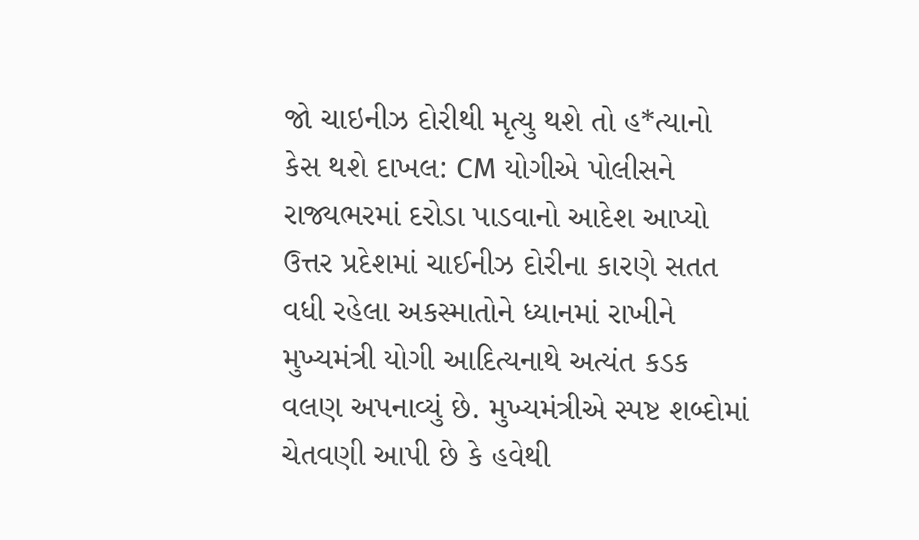જો ચાઇનીઝ દોરીથી મૃત્યુ થશે તો હ*ત્યાનો કેસ થશે દાખલ: CM યોગીએ પોલીસને રાજ્યભરમાં દરોડા પાડવાનો આદેશ આપ્યો
ઉત્તર પ્રદેશમાં ચાઈનીઝ દોરીના કારણે સતત વધી રહેલા અકસ્માતોને ધ્યાનમાં રાખીને મુખ્યમંત્રી યોગી આદિત્યનાથે અત્યંત કડક વલણ અપનાવ્યું છે. મુખ્યમંત્રીએ સ્પષ્ટ શબ્દોમાં ચેતવણી આપી છે કે હવેથી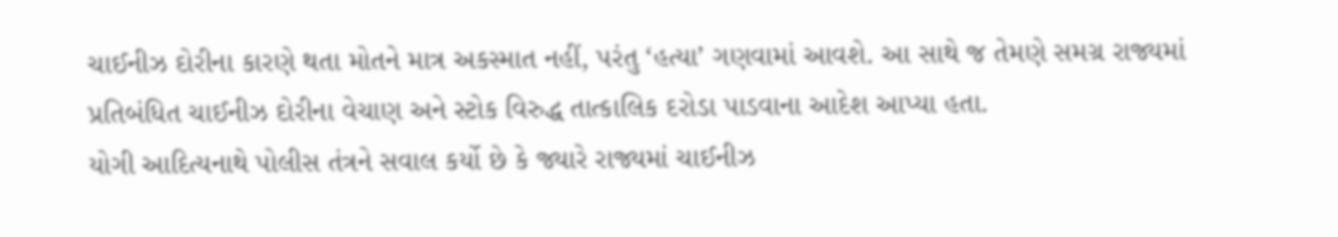ચાઈનીઝ દોરીના કારણે થતા મોતને માત્ર અકસ્માત નહીં, પરંતુ ‘હત્યા’ ગણવામાં આવશે. આ સાથે જ તેમણે સમગ્ર રાજ્યમાં પ્રતિબંધિત ચાઈનીઝ દોરીના વેચાણ અને સ્ટોક વિરુદ્ધ તાત્કાલિક દરોડા પાડવાના આદેશ આપ્યા હતા.
યોગી આદિત્યનાથે પોલીસ તંત્રને સવાલ કર્યો છે કે જ્યારે રાજ્યમાં ચાઈનીઝ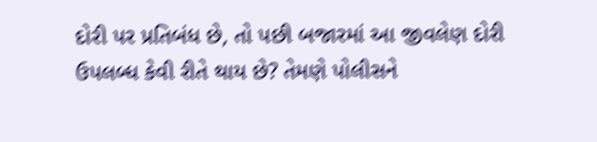દોરી પર પ્રતિબંધ છે, તો પછી બજારમાં આ જીવલેણ દોરી ઉપલબ્ધ કેવી રીતે થાય છે? તેમણે પોલીસને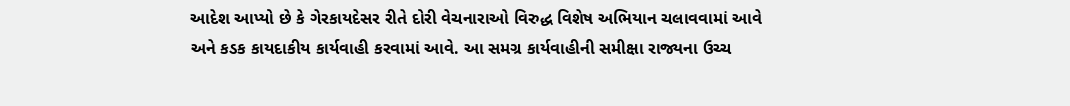આદેશ આપ્યો છે કે ગેરકાયદેસર રીતે દોરી વેચનારાઓ વિરુદ્ધ વિશેષ અભિયાન ચલાવવામાં આવે અને કડક કાયદાકીય કાર્યવાહી કરવામાં આવે. આ સમગ્ર કાર્યવાહીની સમીક્ષા રાજ્યના ઉચ્ચ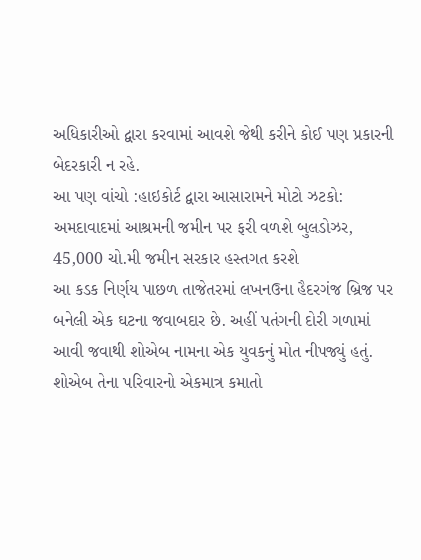અધિકારીઓ દ્વારા કરવામાં આવશે જેથી કરીને કોઈ પણ પ્રકારની બેદરકારી ન રહે.
આ પણ વાંચો :હાઇકોર્ટ દ્વારા આસારામને મોટો ઝટકો: અમદાવાદમાં આશ્રમની જમીન પર ફરી વળશે બુલડોઝર, 45,000 ચો.મી જમીન સરકાર હસ્તગત કરશે
આ કડક નિર્ણય પાછળ તાજેતરમાં લખનઉના હૈદરગંજ બ્રિજ પર બનેલી એક ઘટના જવાબદાર છે. અહીં પતંગની દોરી ગળામાં આવી જવાથી શોએબ નામના એક યુવકનું મોત નીપજ્યું હતું. શોએબ તેના પરિવારનો એકમાત્ર કમાતો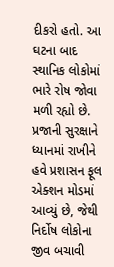દીકરો હતો. આ ઘટના બાદ સ્થાનિક લોકોમાં ભારે રોષ જોવા મળી રહ્યો છે. પ્રજાની સુરક્ષાને ધ્યાનમાં રાખીને હવે પ્રશાસન ફૂલ એક્શન મોડમાં આવ્યું છે, જેથી નિર્દોષ લોકોના જીવ બચાવી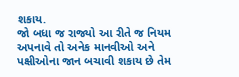શકાય.
જો બધા જ રાજ્યો આ રીતે જ નિયમ અપનાવે તો અનેક માનવીઓ અને પક્ષીઓના જાન બચાવી શકાય છે તેમ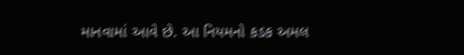માનવામાં આવે છે. આ નિયમનો કડક અમલ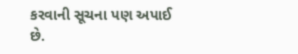કરવાની સૂચના પણ અપાઈ છે.